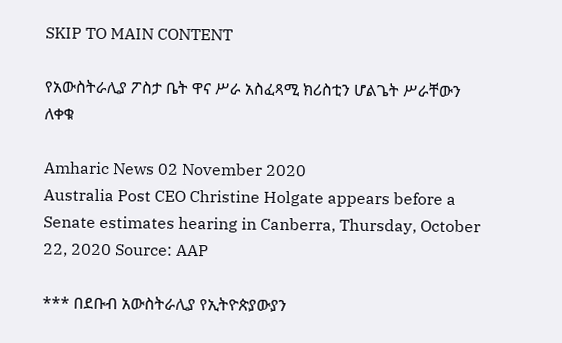SKIP TO MAIN CONTENT

የአውስትራሊያ ፖስታ ቤት ዋና ሥራ አስፈጻሚ ክሪስቲን ሆልጌት ሥራቸውን ለቀቁ

Amharic News 02 November 2020
Australia Post CEO Christine Holgate appears before a Senate estimates hearing in Canberra, Thursday, October 22, 2020 Source: AAP

*** በደቡብ አውስትራሊያ የኢትዮጵያውያን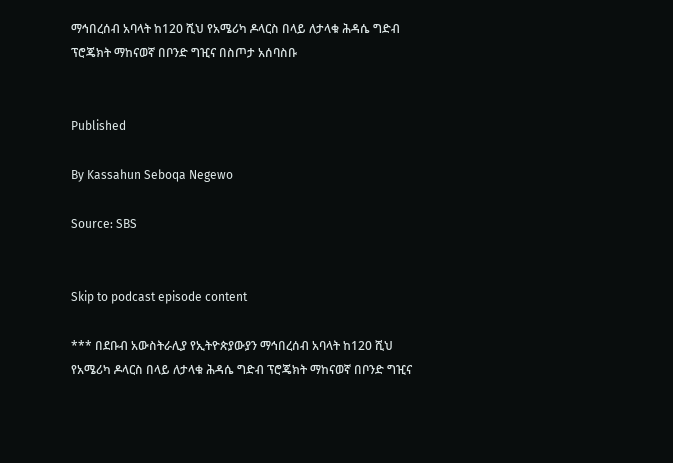ማኅበረሰብ አባላት ከ120 ሺህ የአሜሪካ ዶላርስ በላይ ለታላቁ ሕዳሴ ግድብ ፕሮጄክት ማከናወኛ በቦንድ ግዢና በስጦታ አሰባስቡ


Published

By Kassahun Seboqa Negewo

Source: SBS


Skip to podcast episode content

*** በደቡብ አውስትራሊያ የኢትዮጵያውያን ማኅበረሰብ አባላት ከ120 ሺህ የአሜሪካ ዶላርስ በላይ ለታላቁ ሕዳሴ ግድብ ፕሮጄክት ማከናወኛ በቦንድ ግዢና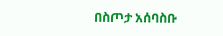በስጦታ አሰባስቡ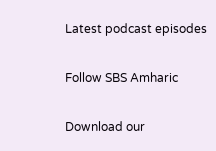Latest podcast episodes

Follow SBS Amharic

Download our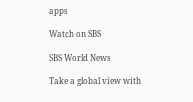apps

Watch on SBS

SBS World News

Take a global view with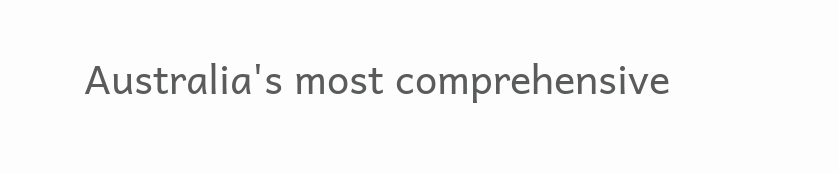Australia's most comprehensive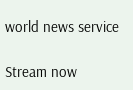world news service

Stream now